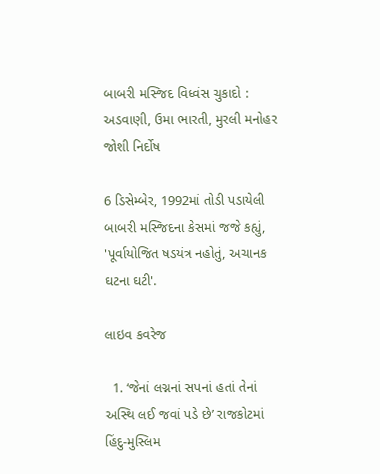બાબરી મસ્જિદ વિધ્વંસ ચુકાદો : અડવાણી, ઉમા ભારતી, મુરલી મનોહર જોશી નિર્દોષ

6 ડિસેમ્બેર, 1992માં તોડી પડાયેલી બાબરી મસ્જિદના કેસમાં જજે કહ્યું, 'પૂર્વાયોજિત ષડયંત્ર નહોતું, અચાનક ઘટના ઘટી'.

લાઇવ કવરેજ

  1. ‘જેનાં લગ્નનાં સપનાં હતાં તેનાં અસ્થિ લઈ જવાં પડે છે’ રાજકોટમાં હિંદુ-મુસ્લિમ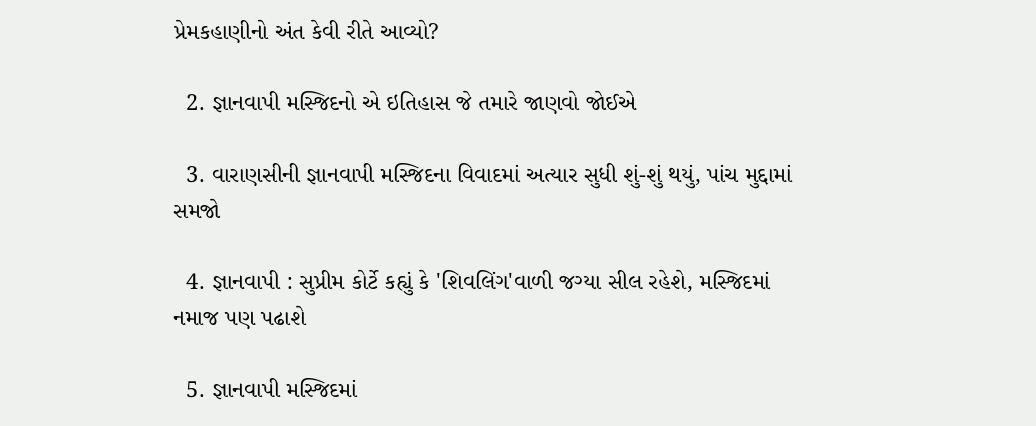પ્રેમકહાણીનો અંત કેવી રીતે આવ્યો?

  2. જ્ઞાનવાપી મસ્જિદનો એ ઇતિહાસ જે તમારે જાણવો જોઈએ

  3. વારાણસીની જ્ઞાનવાપી મસ્જિદના વિવાદમાં અત્યાર સુધી શું-શું થયું, પાંચ મુદ્દામાં સમજો

  4. જ્ઞાનવાપી : સુપ્રીમ કોર્ટે કહ્યું કે 'શિવલિંગ'વાળી જગ્યા સીલ રહેશે, મસ્જિદમાં નમાજ પણ પઢાશે

  5. જ્ઞાનવાપી મસ્જિદમાં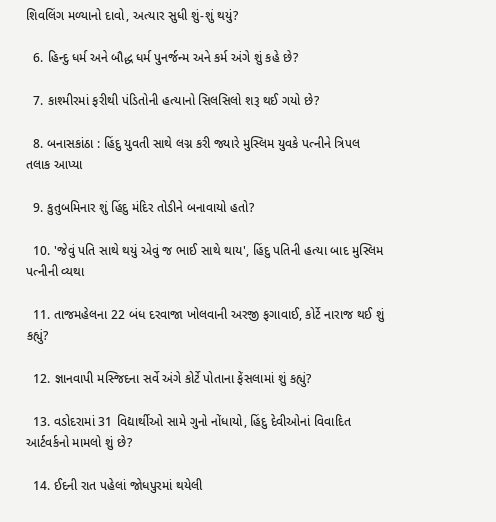શિવલિંગ મળ્યાનો દાવો, અત્યાર સુધી શું-શું થયું?

  6. હિન્દુ ધર્મ અને બૌદ્ધ ધર્મ પુનર્જન્મ અને કર્મ અંગે શું કહે છે?

  7. કાશ્મીરમાં ફરીથી પંડિતોની હત્યાનો સિલસિલો શરૂ થઈ ગયો છે?

  8. બનાસકાંઠા : હિંદુ યુવતી સાથે લગ્ન કરી જ્યારે મુસ્લિમ યુવકે પત્નીને ત્રિપલ તલાક આપ્યા

  9. કુતુબમિનાર શું હિંદુ મંદિર તોડીને બનાવાયો હતો?

  10. 'જેવું પતિ સાથે થયું એવું જ ભાઈ સાથે થાય', હિંદુ પતિની હત્યા બાદ મુસ્લિમ પત્નીની વ્યથા

  11. તાજમહેલના 22 બંધ દરવાજા ખોલવાની અરજી ફગાવાઈ, કોર્ટે નારાજ થઈ શું કહ્યું?

  12. જ્ઞાનવાપી મસ્જિદના સર્વે અંગે કોર્ટે પોતાના ફેંસલામાં શું કહ્યું?

  13. વડોદરામાં 31 વિદ્યાર્થીઓ સામે ગુનો નોંધાયો, હિંદુ દેવીઓનાં વિવાદિત આર્ટવર્કનો મામલો શું છે?

  14. ઈદની રાત પહેલાં જોધપુરમાં થયેલી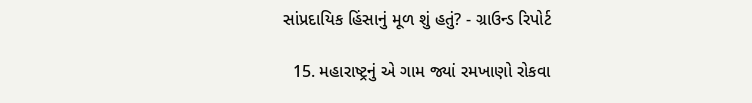સાંપ્રદાયિક હિંસાનું મૂળ શું હતું? - ગ્રાઉન્ડ રિપોર્ટ

  15. મહારાષ્ટ્રનું એ ગામ જ્યાં રમખાણો રોકવા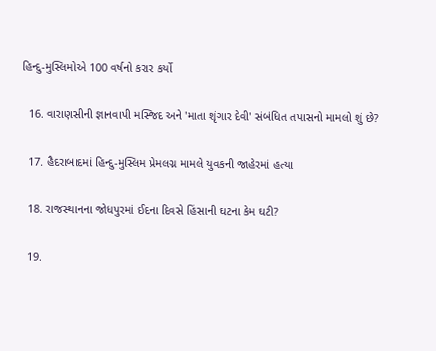હિન્દુ-મુસ્લિમોએ 100 વર્ષનો કરાર કર્યો

  16. વારાણસીની જ્ઞાનવાપી મસ્જિદ અને 'માતા શૃંગાર દેવી' સંબંધિત તપાસનો મામલો શું છે?

  17. હૈદરાબાદમાં હિન્દુ-મુસ્લિમ પ્રેમલગ્ન મામલે યુવકની જાહેરમાં હત્યા

  18. રાજસ્થાનના જોધપુરમાં ઈદના દિવસે હિંસાની ઘટના કેમ ઘટી?

  19.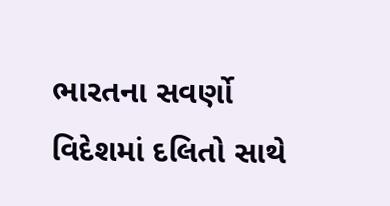ભારતના સવર્ણો વિદેશમાં દલિતો સાથે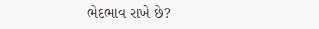ભેદભાવ રાખે છે?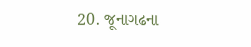20. જૂનાગઢના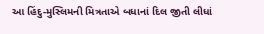આ હિંદુ-મુસ્લિમની મિત્રતાએ બધાનાં દિલ જીતી લીધાં